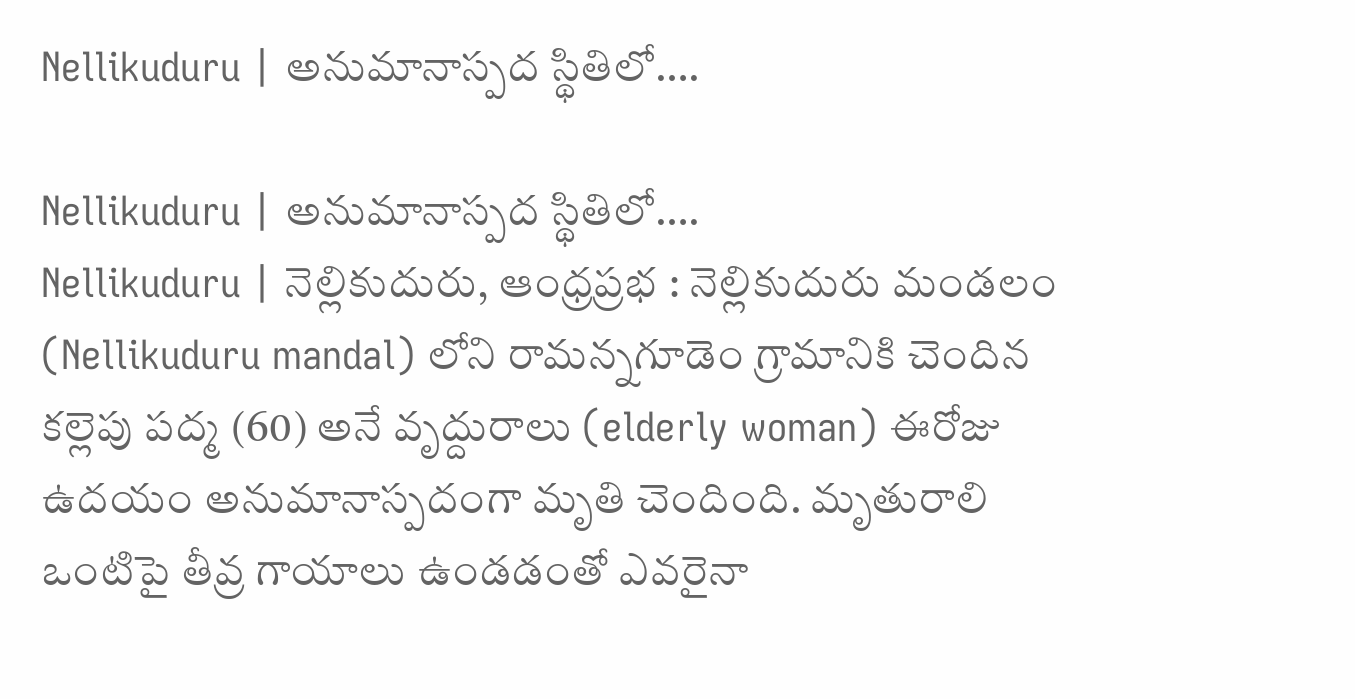Nellikuduru | అనుమానాస్పద స్థితిలో….

Nellikuduru | అనుమానాస్పద స్థితిలో….
Nellikuduru | నెల్లికుదురు, ఆంధ్రప్రభ : నెల్లికుదురు మండలం (Nellikuduru mandal) లోని రామన్నగూడెం గ్రామానికి చెందిన కల్లెపు పద్మ (60) అనే వృద్దురాలు (elderly woman) ఈరోజు ఉదయం అనుమానాస్పదంగా మృతి చెందింది. మృతురాలి ఒంటిపై తీవ్ర గాయాలు ఉండడంతో ఎవరైనా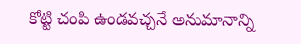కోట్టి చంపి ఉండవచ్చనే అనుమానాన్ని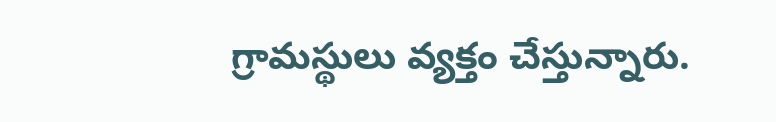గ్రామస్థులు వ్యక్తం చేస్తున్నారు.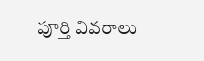పూర్తి వివరాలు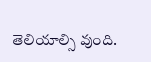తెలియాల్సి వుంది.